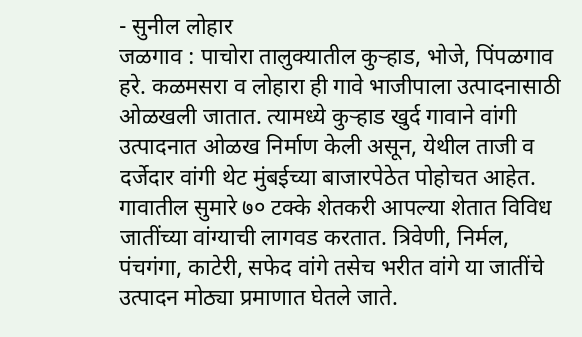- सुनील लोहार
जळगाव : पाचोरा तालुक्यातील कुऱ्हाड, भोजे, पिंपळगाव हरे. कळमसरा व लोहारा ही गावे भाजीपाला उत्पादनासाठी ओळखली जातात. त्यामध्ये कुऱ्हाड खुर्द गावाने वांगी उत्पादनात ओळख निर्माण केली असून, येथील ताजी व दर्जेदार वांगी थेट मुंबईच्या बाजारपेठेत पोहोचत आहेत.
गावातील सुमारे ७० टक्के शेतकरी आपल्या शेतात विविध जातींच्या वांग्याची लागवड करतात. त्रिवेणी, निर्मल, पंचगंगा, काटेरी, सफेद वांगे तसेच भरीत वांगे या जातींचे उत्पादन मोठ्या प्रमाणात घेतले जाते.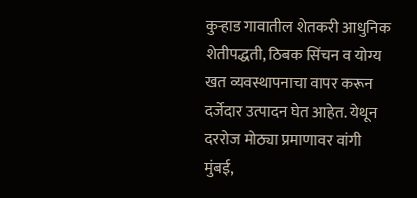कुऱ्हाड गावातील शेतकरी आधुनिक शेतीपद्धती, ठिबक सिंचन व योग्य खत व्यवस्थापनाचा वापर करून दर्जेदार उत्पादन घेत आहेत. येथून दररोज मोठ्या प्रमाणावर वांगी मुंबई,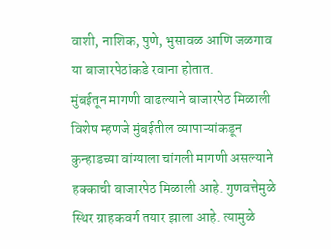वाशी, नाशिक, पुणे, भुसावळ आणि जळगाव या बाजारपेठांकडे रवाना होतात.
मुंबईतून मागणी वाढल्याने बाजारपेठ मिळाली
विशेष म्हणजे मुंबईतील व्यापाऱ्यांकडून कुन्हाडच्या वांग्याला चांगली मागणी असल्याने हक्काची बाजारपेठ मिळाली आहे. गुणवत्तेमुळे स्थिर ग्राहकवर्ग तयार झाला आहे. त्यामुळे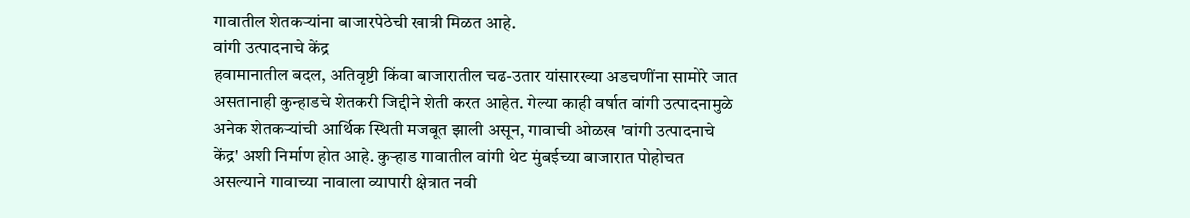गावातील शेतकऱ्यांना बाजारपेठेची खात्री मिळत आहे.
वांगी उत्पादनाचे केंद्र
हवामानातील बदल, अतिवृष्टी किंवा बाजारातील चढ-उतार यांसारख्या अडचणींना सामोरे जात असतानाही कुन्हाडचे शेतकरी जिद्दीने शेती करत आहेत. गेल्या काही वर्षात वांगी उत्पादनामुळे अनेक शेतकऱ्यांची आर्थिक स्थिती मजबूत झाली असून, गावाची ओळख 'वांगी उत्पादनाचे केंद्र' अशी निर्माण होत आहे. कुऱ्हाड गावातील वांगी थेट मुंबईच्या बाजारात पोहोचत असल्याने गावाच्या नावाला व्यापारी क्षेत्रात नवी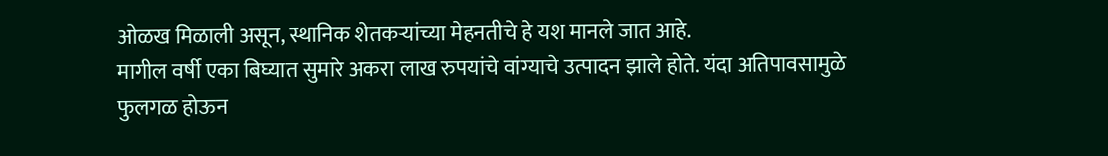ओळख मिळाली असून, स्थानिक शेतकऱ्यांच्या मेहनतीचे हे यश मानले जात आहे.
मागील वर्षी एका बिघ्यात सुमारे अकरा लाख रुपयांचे वांग्याचे उत्पादन झाले होते. यंदा अतिपावसामुळे फुलगळ होऊन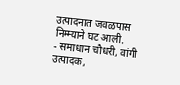उत्पादनात जवळपास निम्म्याने घट आली.
- समाधान चौधरी, वांगी उत्पादक,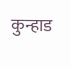कुन्हाड